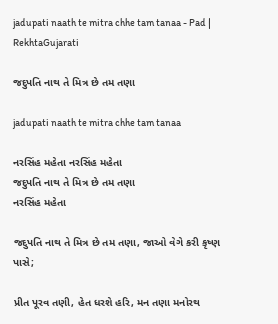jadupati naath te mitra chhe tam tanaa - Pad | RekhtaGujarati

જદુપતિ નાથ તે મિત્ર છે તમ તણા

jadupati naath te mitra chhe tam tanaa

નરસિંહ મહેતા નરસિંહ મહેતા
જદુપતિ નાથ તે મિત્ર છે તમ તણા
નરસિંહ મહેતા

જદુપતિ નાથ તે મિત્ર છે તમ તણા, જાઓ વેગે કરી કૃષ્ણ પાસે;

પ્રીત પૂરવ તણી, હેત ધરશે હરિ, મન તણા મનોરથ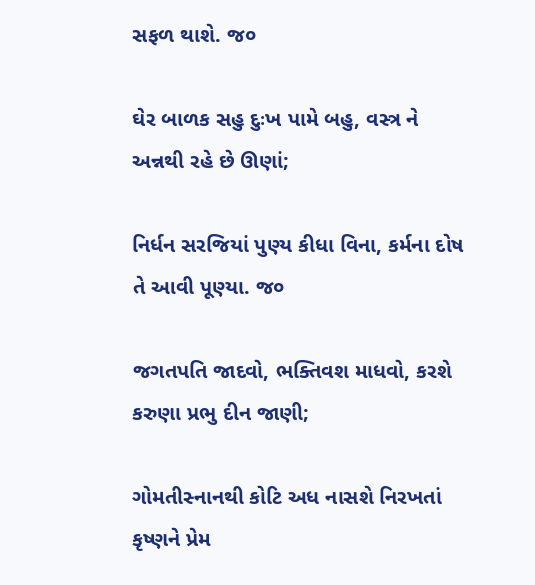સફળ થાશે. જ૦

ઘેર બાળક સહુ દુઃખ પામે બહુ, વસ્ત્ર ને અન્નથી રહે છે ઊણાં;

નિર્ધન સરજિયાં પુણ્ય કીધા વિના, કર્મના દોષ તે આવી પૂણ્યા. જ૦

જગતપતિ જાદવો, ભક્તિવશ માધવો, કરશે કરુણા પ્રભુ દીન જાણી;

ગોમતીસ્નાનથી કોટિ અધ નાસશે નિરખતાં કૃષ્ણને પ્રેમ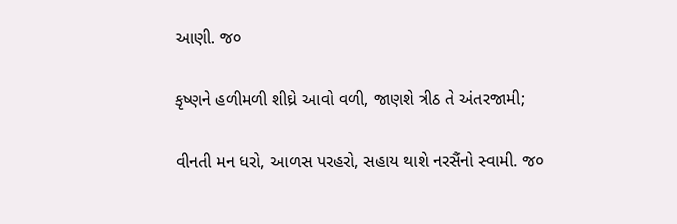આણી. જ૦

કૃષ્ણને હળીમળી શીઘ્રે આવો વળી, જાણશે ત્રીઠ તે અંતરજામી;

વીનતી મન ધરો, આળસ પરહરો, સહાય થાશે નરસૈંનો સ્વામી. જ૦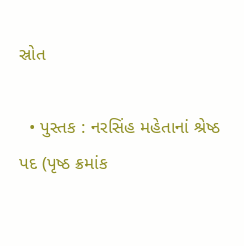સ્રોત

  • પુસ્તક : નરસિંહ મહેતાનાં શ્રેષ્ઠ પદ (પૃષ્ઠ ક્રમાંક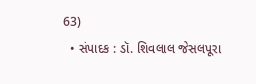63)
  • સંપાદક : ડૉ. શિવલાલ જેસલપૂરા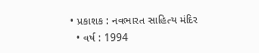• પ્રકાશક : નવભારત સાહિત્ય મંદિર
  • વર્ષ : 1994